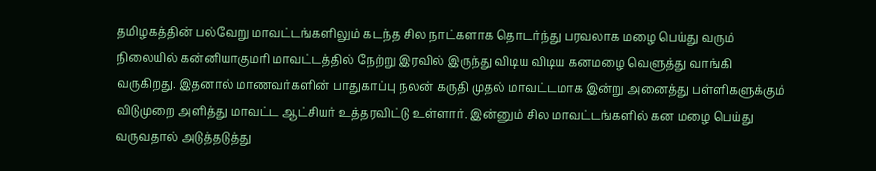தமிழகத்தின் பல்வேறு மாவட்டங்களிலும் கடந்த சில நாட்களாக தொடர்ந்து பரவலாக மழை பெய்து வரும் நிலையில் கன்னியாகுமரி மாவட்டத்தில் நேற்று இரவில் இருந்து விடிய விடிய கனமழை வெளுத்து வாங்கி வருகிறது. இதனால் மாணவர்களின் பாதுகாப்பு நலன் கருதி முதல் மாவட்டமாக இன்று அனைத்து பள்ளிகளுக்கும் விடுமுறை அளித்து மாவட்ட ஆட்சியர் உத்தரவிட்டு உள்ளார். இன்னும் சில மாவட்டங்களில் கன மழை பெய்து வருவதால் அடுத்தடுத்து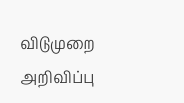விடுமுறை அறிவிப்பு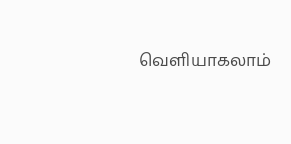வெளியாகலாம்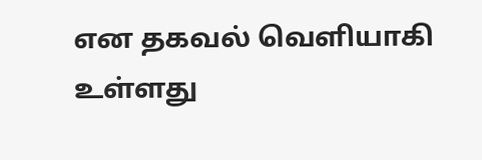என தகவல் வெளியாகி உள்ளது